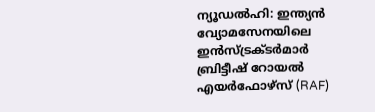ന്യൂഡൽഹി: ഇന്ത്യൻ വ്യോമസേനയിലെ ഇൻസ്ട്രക്ടർമാർ ബ്രിട്ടീഷ് റോയൽ എയർഫോഴ്‌സ് (RAF)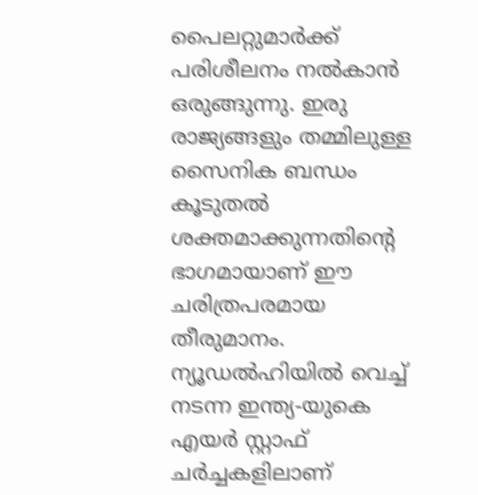പൈലറ്റുമാർക്ക് പരിശീലനം നൽകാൻ ഒരുങ്ങുന്നു. ഇരു രാജ്യങ്ങളും തമ്മിലുള്ള സൈനിക ബന്ധം കൂടുതൽ ശക്തമാക്കുന്നതിന്റെ ഭാഗമായാണ് ഈ ചരിത്രപരമായ തീരുമാനം. ന്യൂഡൽഹിയിൽ വെച്ച് നടന്ന ഇന്ത്യ-യുകെ എയർ സ്റ്റാഫ് ചർച്ചകളിലാണ്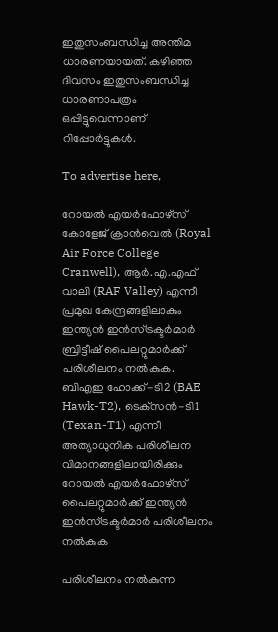ഇതുസംബന്ധിച്ച അന്തിമ ധാരണയായത്. കഴിഞ്ഞ ദിവസം ഇതുസംബന്ധിച്ച ധാരണാപത്രം ഒപ്പിട്ടുവെന്നാണ് റിപ്പോർട്ടുകൾ.

To advertise here,

റോയൽ എയർഫോഴ്‌സ് കോളേജ് ക്രാൻവെൽ (Royal Air Force College Cranwell), ആർ.എ.എഫ് വാലി (RAF Valley) എന്നീ പ്രമുഖ കേന്ദ്രങ്ങളിലാകും ഇന്ത്യൻ ഇൻസ്ട്രക്ടർമാർ ബ്രിട്ടീഷ് പൈലറ്റുമാർക്ക് പരിശീലനം നൽകുക. ബിഎഇ ഹോക്ക്-ടി2 (BAE Hawk-T2), ടെക്‌സൻ-ടി1 (Texan-T1) എന്നീ അത്യാധുനിക പരിശീലന വിമാനങ്ങളിലായിരിക്കും റോയൽ എയർഫോഴ്‌സ് പൈലറ്റുമാർക്ക് ഇന്ത്യൻ ഇൻസ്ട്രക്ടർമാർ പരിശീലനം നൽകുക

പരിശീലനം നൽകുന്ന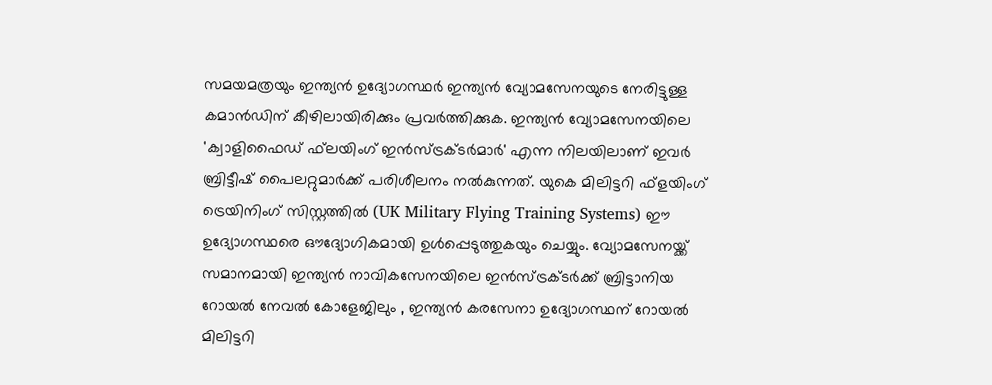സമയമത്രയും ഇന്ത്യൻ ഉദ്യോഗസ്ഥർ ഇന്ത്യൻ വ്യോമസേനയുടെ നേരിട്ടുള്ള കമാൻഡിന് കീഴിലായിരിക്കും പ്രവർത്തിക്കുക. ഇന്ത്യൻ വ്യോമസേനയിലെ 'ക്വാളിഫൈഡ് ഫ്‌ലയിംഗ് ഇൻസ്ട്രക്ടർമാർ' എന്ന നിലയിലാണ് ഇവർ ബ്രിട്ടീഷ് പൈലറ്റുമാർക്ക് പരിശീലനം നൽകുന്നത്. യുകെ മിലിട്ടറി ഫ്‌ളയിംഗ് ട്രെയിനിംഗ് സിസ്റ്റത്തിൽ (UK Military Flying Training Systems) ഈ ഉദ്യോഗസ്ഥരെ ഔദ്യോഗികമായി ഉൾപ്പെടുത്തുകയും ചെയ്യും. വ്യോമസേനയ്ക്ക് സമാനമായി ഇന്ത്യൻ നാവികസേനയിലെ ഇൻസ്ട്രക്ടർക്ക് ബ്രിട്ടാനിയ റോയൽ നേവൽ കോളേജിലും , ഇന്ത്യൻ കരസേനാ ഉദ്യോഗസ്ഥന് റോയൽ മിലിട്ടറി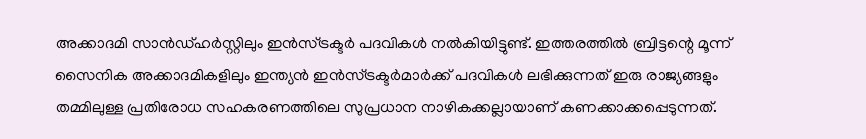അക്കാദമി സാൻഡ്ഹർസ്റ്റിലും ഇൻസ്ട്രക്ടർ പദവികൾ നൽകിയിട്ടുണ്ട്. ഇത്തരത്തിൽ ബ്രിട്ടന്റെ മൂന്ന് സൈനിക അക്കാദമികളിലും ഇന്ത്യൻ ഇൻസ്ട്രക്ടർമാർക്ക് പദവികൾ ലഭിക്കുന്നത് ഇരു രാജ്യങ്ങളും തമ്മിലുള്ള പ്രതിരോധ സഹകരണത്തിലെ സുപ്രധാന നാഴികക്കല്ലായാണ് കണക്കാക്കപ്പെടുന്നത്.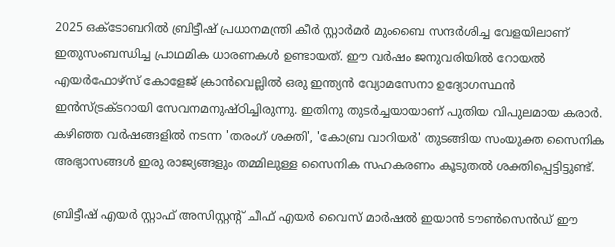2025 ഒക്ടോബറിൽ ബ്രിട്ടീഷ് പ്രധാനമന്ത്രി കീർ സ്റ്റാർമർ മുംബൈ സന്ദർശിച്ച വേളയിലാണ് ഇതുസംബന്ധിച്ച പ്രാഥമിക ധാരണകൾ ഉണ്ടായത്. ഈ വർഷം ജനുവരിയിൽ റോയൽ എയർഫോഴ്‌സ് കോളേജ് ക്രാൻവെല്ലിൽ ഒരു ഇന്ത്യൻ വ്യോമസേനാ ഉദ്യോഗസ്ഥൻ ഇൻസ്ട്രക്ടറായി സേവനമനുഷ്ഠിച്ചിരുന്നു. ഇതിനു തുടർച്ചയായാണ് പുതിയ വിപുലമായ കരാർ. കഴിഞ്ഞ വർഷങ്ങളിൽ നടന്ന 'തരംഗ് ശക്തി', 'കോബ്ര വാറിയർ' തുടങ്ങിയ സംയുക്ത സൈനിക അഭ്യാസങ്ങൾ ഇരു രാജ്യങ്ങളും തമ്മിലുള്ള സൈനിക സഹകരണം കൂടുതൽ ശക്തിപ്പെട്ടിട്ടുണ്ട്.

ബ്രിട്ടീഷ് എയർ സ്റ്റാഫ് അസിസ്റ്റന്റ് ചീഫ് എയർ വൈസ് മാർഷൽ ഇയാൻ ടൗൺസെൻഡ് ഈ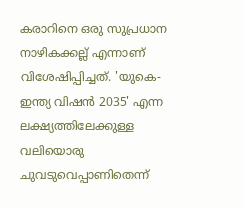കരാറിനെ ഒരു സുപ്രധാന നാഴികക്കല്ല് എന്നാണ് വിശേഷിപ്പിച്ചത്. 'യുകെ-ഇന്ത്യ വിഷൻ 2035' എന്ന ലക്ഷ്യത്തിലേക്കുള്ള വലിയൊരു ചുവടുവെപ്പാണിതെന്ന്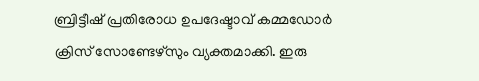ബ്രിട്ടീഷ് പ്രതിരോധ ഉപദേഷ്ടാവ് കമ്മഡോർ ക്രിസ് സോണ്ടേഴ്‌സും വ്യക്തമാക്കി. ഇരു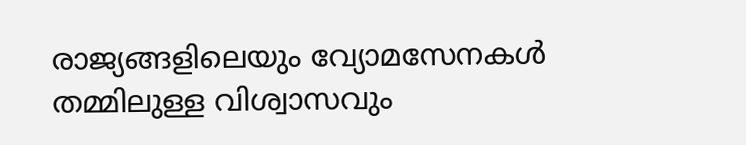രാജ്യങ്ങളിലെയും വ്യോമസേനകൾ തമ്മിലുള്ള വിശ്വാസവും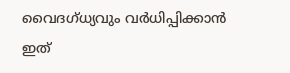വൈദഗ്ധ്യവും വർധിപ്പിക്കാൻ ഇത്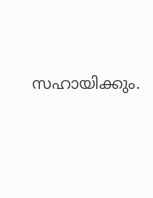സഹായിക്കും.